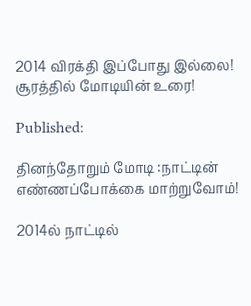2014 விரக்தி இப்போது இல்லை! சூரத்தில் மோடியின் உரை!

Published:

தினந்தோறும் மோடி :நாட்டின் எண்ணப்போக்கை மாற்றுவோம்!

2014ல் நாட்டில்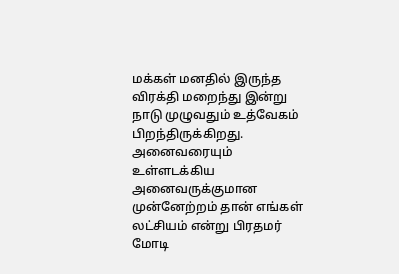மக்கள் மனதில் இருந்த விரக்தி மறைந்து இன்று நாடு முழுவதும் உத்வேகம் பிறந்திருக்கிறது. அனைவரையும் உள்ளடக்கிய அனைவருக்குமான முன்னேற்றம் தான் எங்கள் லட்சியம் என்று பிரதமர் மோடி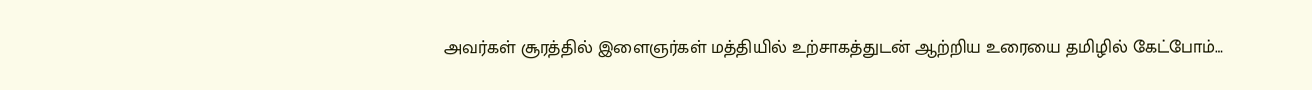அவர்கள் சூரத்தில் இளைஞர்கள் மத்தியில் உற்சாகத்துடன் ஆற்றிய உரையை தமிழில் கேட்போம்…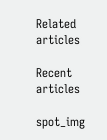Related articles

Recent articles

spot_img